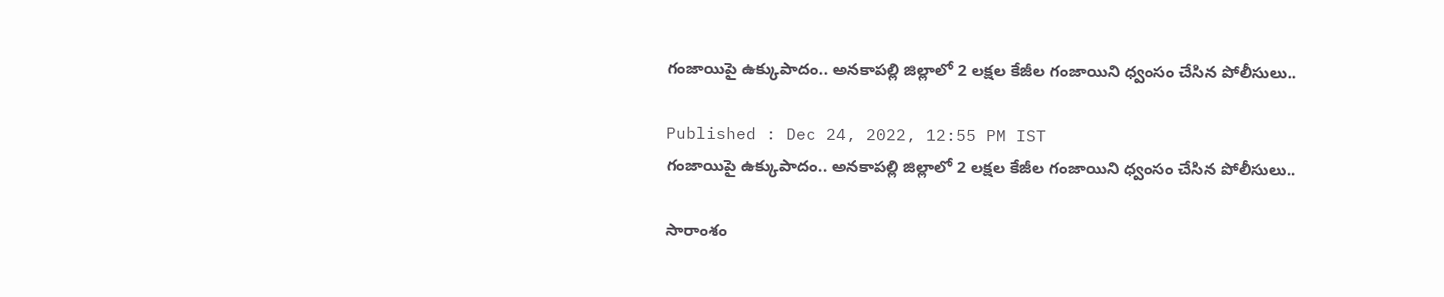గంజాయిపై ఉక్కుపాదం.. అనకాపల్లి జిల్లాలో 2 లక్షల కేజీల గంజాయిని ధ్వంసం చేసిన పోలీసులు..

Published : Dec 24, 2022, 12:55 PM IST
గంజాయిపై ఉక్కుపాదం.. అనకాపల్లి జిల్లాలో 2 లక్షల కేజీల గంజాయిని ధ్వంసం చేసిన పోలీసులు..

సారాంశం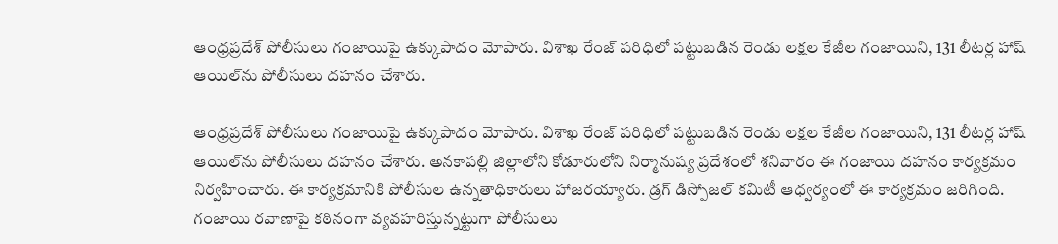ఆంధ్రప్రదేశ్‌ పోలీసులు గంజాయిపై ఉక్కుపాదం మోపారు. విశాఖ రేంజ్ పరిధిలో పట్టుబడిన రెండు లక్షల కేజీల గంజాయిని, 131 లీటర్ల హాష్ ఆయిల్‌ను పోలీసులు దహనం చేశారు.

ఆంధ్రప్రదేశ్‌ పోలీసులు గంజాయిపై ఉక్కుపాదం మోపారు. విశాఖ రేంజ్ పరిధిలో పట్టుబడిన రెండు లక్షల కేజీల గంజాయిని, 131 లీటర్ల హాష్ ఆయిల్‌ను పోలీసులు దహనం చేశారు. అనకాపల్లి జిల్లాలోని కోడూరులోని నిర్మానుష్య ప్రదేశంలో శనివారం ఈ గంజాయి దహనం కార్యక్రమం నిర్వహించారు. ఈ కార్యక్రమానికి పోలీసుల ఉన్నతాధికారులు హాజరయ్యారు. డ్రగ్ డిస్పోజల్ కమిటీ ఆధ్వర్యంలో ఈ కార్యక్రమం జరిగింది. గంజాయి రవాణాపై కఠినంగా వ్యవహరిస్తున్నట్టుగా పోలీసులు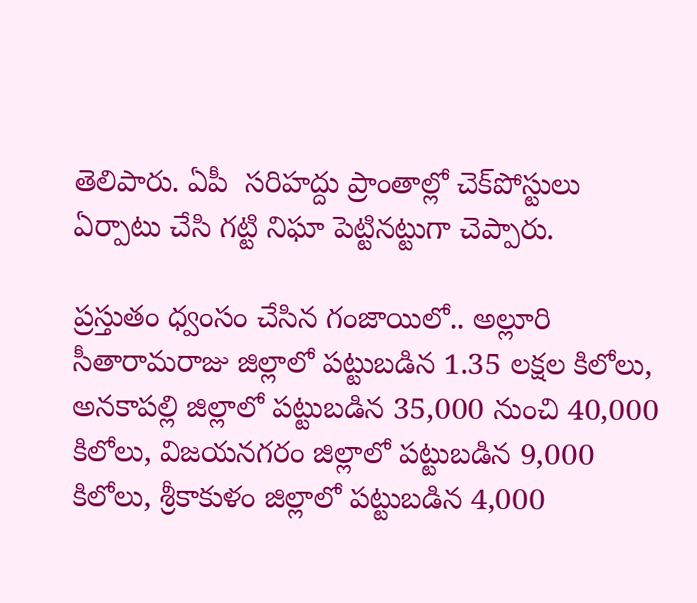తెలిపారు. ఏపీ  సరిహద్దు ప్రాంతాల్లో చెక్‌పోస్టులు ఏర్పాటు చేసి గట్టి నిఘా పెట్టినట్టుగా చెప్పారు.

ప్రస్తుతం ధ్వంసం చేసిన గంజాయిలో.. అల్లూరి సీతారామరాజు జిల్లా‌లో పట్టుబడిన 1.35 లక్షల కిలోలు, అనకాపల్లి జిల్లాలో పట్టుబడిన 35,000 నుంచి 40,000 కిలోలు, విజయనగరం జిల్లాలో పట్టుబడిన 9,000 కిలోలు, శ్రీకాకుళం జిల్లాలో పట్టుబడిన 4,000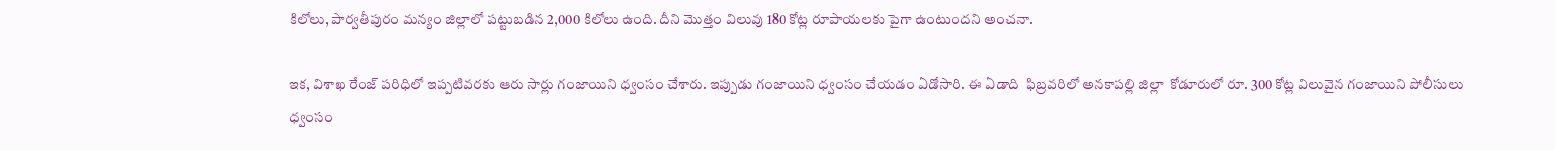కిలోలు, పార్వతీపురం మన్యం జిల్లాలో పట్టుబడిన 2,000 కిలోలు ఉంది. దీని మొత్తం విలువు 180 కోట్ల రూపాయలకు పైగా ఉంటుందని అంచనా.

ఇక, విశాఖ రేంజ్ పరిధిలో ఇప్పటివరకు ఆరు సార్లు గంజాయిని ధ్వంసం చేశారు. ఇప్పుడు గంజాయిని ధ్వంసం చేయడం ఏడోసారి. ఈ ఏడాది  ఫిబ్రవరిలో అనకాపల్లి జిల్లా  కోడూరులో రూ. 300 కోట్ల విలువైన గంజాయిని పోలీసులు ధ్వంసం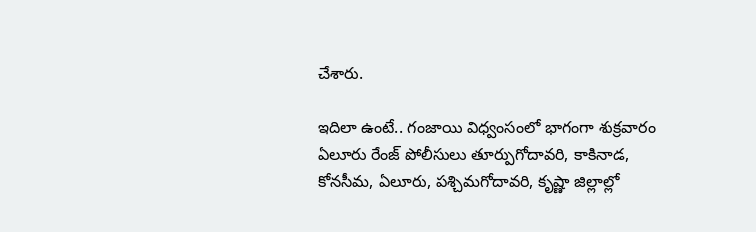చేశారు.

ఇదిలా ఉంటే.. గంజాయి విధ్వంసంలో భాగంగా శుక్రవారం ఏలూరు రేంజ్ పోలీసులు తూర్పుగోదావరి, కాకినాడ, కోనసీమ, ఏలూరు, పశ్చిమగోదావరి, కృష్ణా జిల్లాల్లో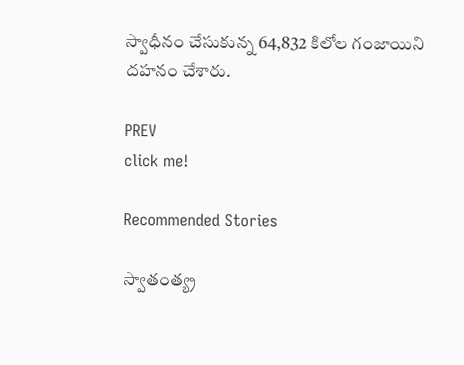స్వాధీనం చేసుకున్న 64,832 కిలోల గంజాయిని దహనం చేశారు.

PREV
click me!

Recommended Stories

స్వాతంత్య్ర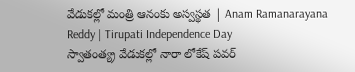వేడుకల్లో మంత్రి ఆనంకు అస్వస్థత | Anam Ramanarayana Reddy | Tirupati Independence Day
స్వాతంత్య్ర వేడుకల్లో నారా లోకేష్ పవర్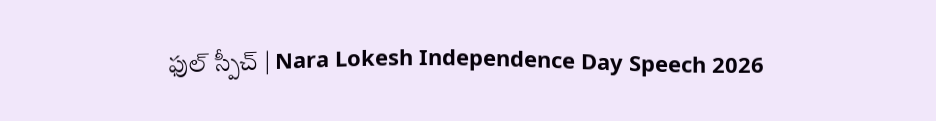ఫుల్ స్పీచ్ | Nara Lokesh Independence Day Speech 2026